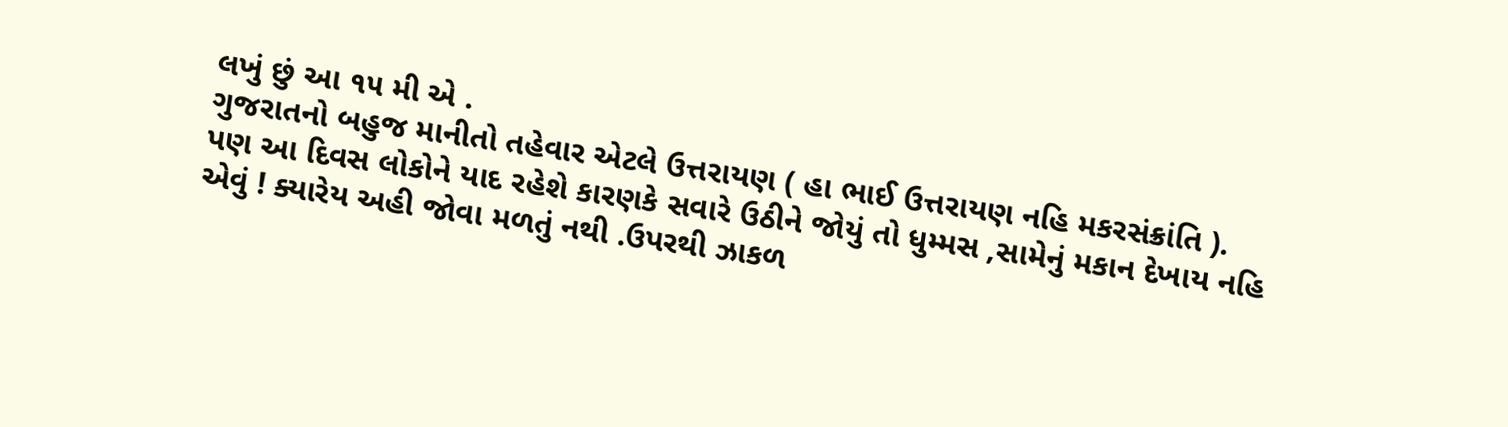લખું છું આ ૧૫ મી એ .
ગુજરાતનો બહુજ માનીતો તહેવાર એટલે ઉત્તરાયણ ( હા ભાઈ ઉત્તરાયણ નહિ મકરસંક્રાંતિ ).
પણ આ દિવસ લોકોને યાદ રહેશે કારણકે સવારે ઉઠીને જોયું તો ધુમ્મસ ,સામેનું મકાન દેખાય નહિ એવું ! ક્યારેય અહી જોવા મળતું નથી .ઉપરથી ઝાકળ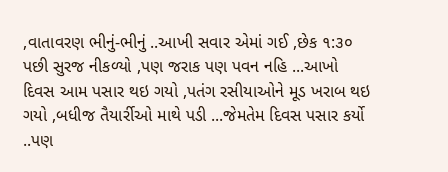,વાતાવરણ ભીનું-ભીનું ..આખી સવાર એમાં ગઈ ,છેક ૧:૩૦ પછી સુરજ નીકળ્યો ,પણ જરાક પણ પવન નહિ ...આખો દિવસ આમ પસાર થઇ ગયો ,પતંગ રસીયાઓને મૂડ ખરાબ થઇ ગયો ,બધીજ તૈયાર્રીઓ માથે પડી ...જેમતેમ દિવસ પસાર કર્યો ..પણ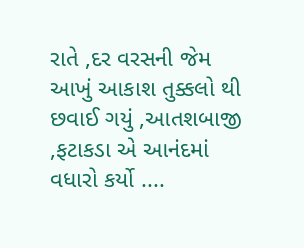રાતે ,દર વરસની જેમ આખું આકાશ તુક્કલો થી છવાઈ ગયું ,આતશબાજી ,ફટાકડા એ આનંદમાં વધારો કર્યો ....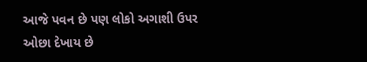આજે પવન છે પણ લોકો અગાશી ઉપર ઓછા દેખાય છે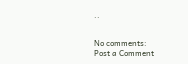..


No comments:
Post a Comment